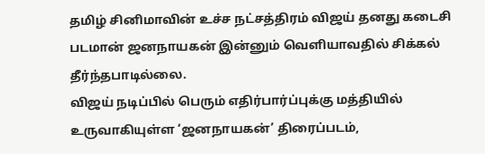தமிழ் சினிமாவின் உச்ச நட்சத்திரம் விஜய் தனது கடைசி படமான் ஜனநாயகன் இன்னும் வெளியாவதில் சிக்கல் தீர்ந்தபாடில்லை.
விஜய் நடிப்பில் பெரும் எதிர்பார்ப்புக்கு மத்தியில் உருவாகியுள்ள ‘ஜனநாயகன்’ திரைப்படம்,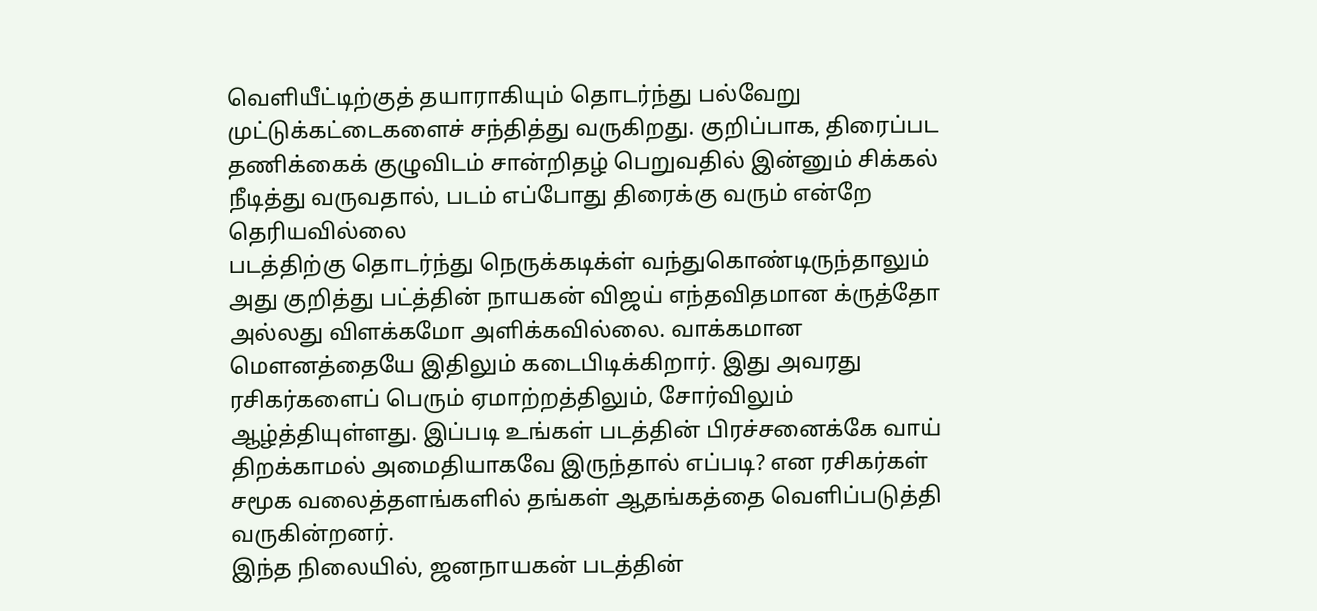வெளியீட்டிற்குத் தயாராகியும் தொடர்ந்து பல்வேறு முட்டுக்கட்டைகளைச் சந்தித்து வருகிறது. குறிப்பாக, திரைப்பட தணிக்கைக் குழுவிடம் சான்றிதழ் பெறுவதில் இன்னும் சிக்கல் நீடித்து வருவதால், படம் எப்போது திரைக்கு வரும் என்றே தெரியவில்லை
படத்திற்கு தொடர்ந்து நெருக்கடிக்ள் வந்துகொண்டிருந்தாலும் அது குறித்து பட்த்தின் நாயகன் விஜய் எந்தவிதமான க்ருத்தோ அல்லது விளக்கமோ அளிக்கவில்லை. வாக்கமான மௌனத்தையே இதிலும் கடைபிடிக்கிறார். இது அவரது ரசிகர்களைப் பெரும் ஏமாற்றத்திலும், சோர்விலும் ஆழ்த்தியுள்ளது. இப்படி உங்கள் படத்தின் பிரச்சனைக்கே வாய் திறக்காமல் அமைதியாகவே இருந்தால் எப்படி? என ரசிகர்கள் சமூக வலைத்தளங்களில் தங்கள் ஆதங்கத்தை வெளிப்படுத்தி வருகின்றனர்.
இந்த நிலையில், ஜனநாயகன் படத்தின்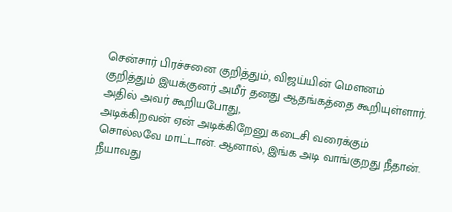சென்சார் பிரச்சனை குறித்தும், விஜய்யின் மௌனம் குறித்தும் இயக்குனர் அமீர் தனது ஆதங்கத்தை கூறியுள்ளார். அதில் அவர் கூறியபோது,
அடிக்கிறவன் ஏன் அடிக்கிறேனு கடைசி வரைக்கும் சொல்லவே மாட்டான். ஆனால், இங்க அடி வாங்குறது நீதான். நீயாவது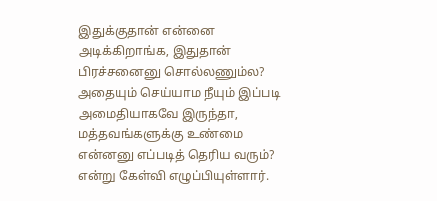இதுக்குதான் என்னை அடிக்கிறாங்க, இதுதான் பிரச்சனைனு சொல்லணும்ல? அதையும் செய்யாம நீயும் இப்படி அமைதியாகவே இருந்தா, மத்தவங்களுக்கு உண்மை என்னனு எப்படித் தெரிய வரும்? என்று கேள்வி எழுப்பியுள்ளார்.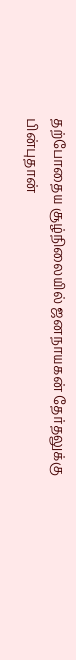தற்போதைய சூழ்நிலையில் ஜனநாயகன் தேர்தலுக்கு பின்புதான்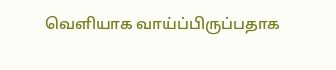வெளியாக வாய்ப்பிருப்பதாக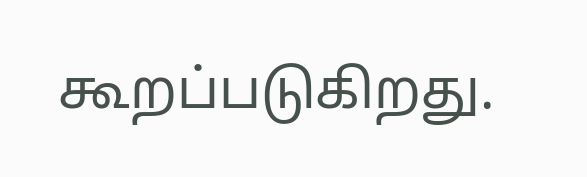கூறப்படுகிறது.